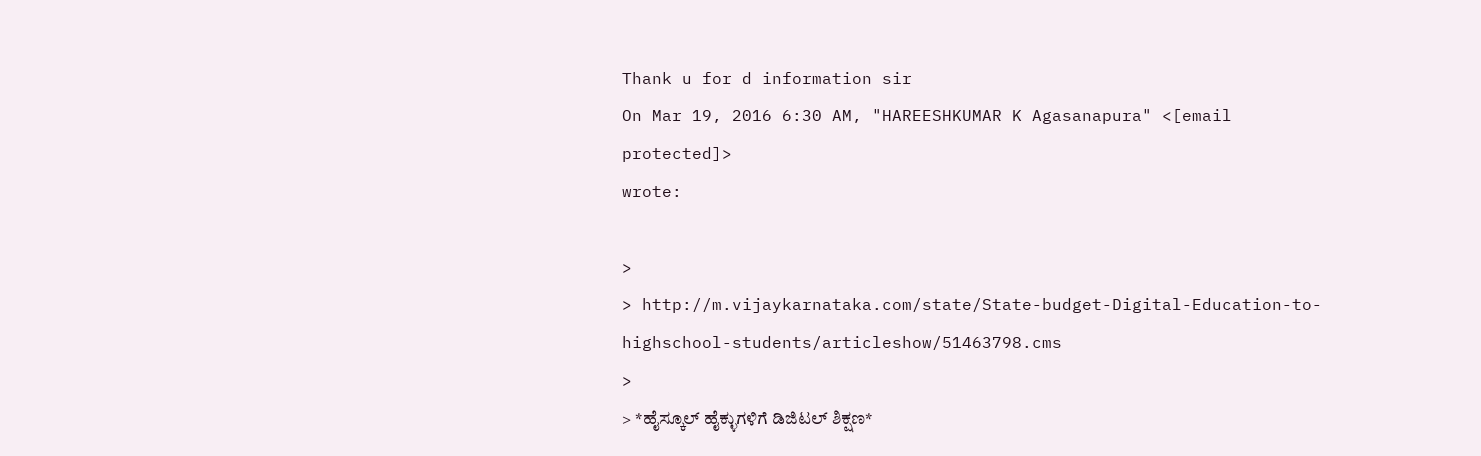Thank u for d information sir
On Mar 19, 2016 6:30 AM, "HAREESHKUMAR K Agasanapura" <[email protected]>
wrote:

>
> http://m.vijaykarnataka.com/state/State-budget-Digital-Education-to-highschool-students/articleshow/51463798.cms
>
> *ಹೈಸ್ಕೂಲ್ ಹೈಕ್ಳುಗಳಿಗೆ ಡಿಜಿಟಲ್ ಶಿಕ್ಷಣ*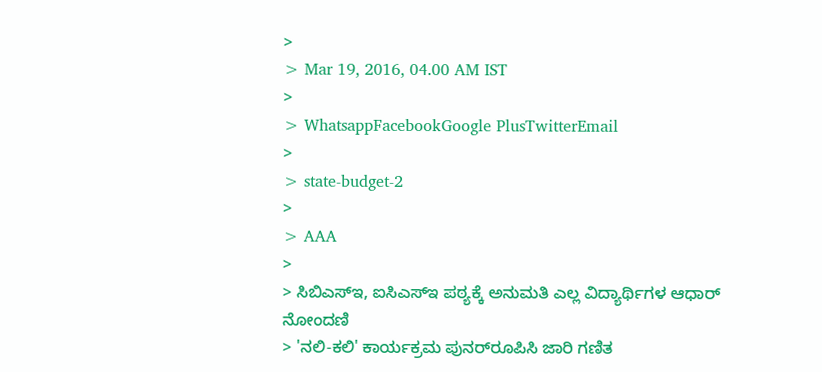>
> Mar 19, 2016, 04.00 AM IST
>
> WhatsappFacebookGoogle PlusTwitterEmail
>
> state-budget-2
>
> AAA
>
> ಸಿಬಿಎಸ್‌ಇ, ಐಸಿಎಸ್‌ಇ ಪಠ್ಯಕ್ಕೆ ಅನುಮತಿ ಎಲ್ಲ ವಿದ್ಯಾರ್ಥಿಗಳ ಆಧಾರ್ ನೋಂದಣಿ
> 'ನಲಿ-ಕಲಿ' ಕಾರ್ಯಕ್ರಮ ಪುನರ್‌ರೂಪಿಸಿ ಜಾರಿ ಗಣಿತ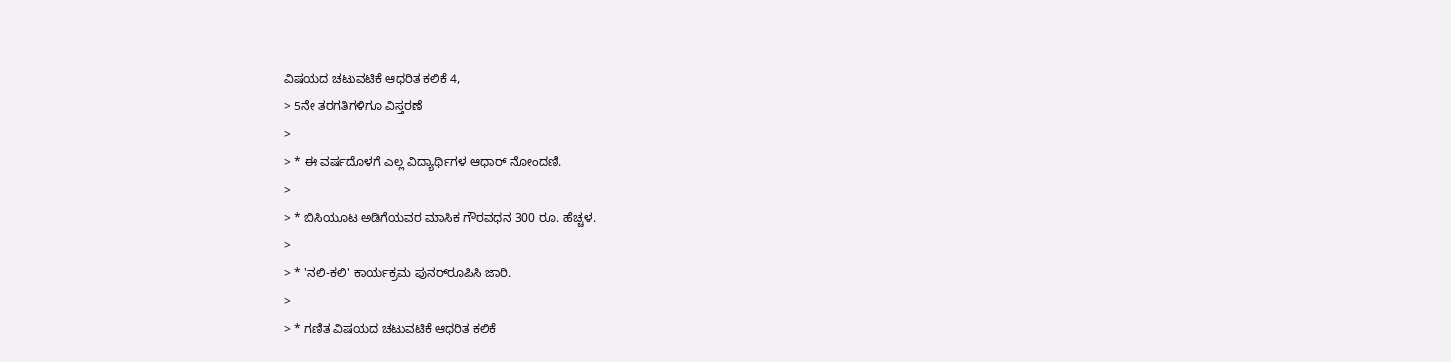ವಿಷಯದ ಚಟುವಟಿಕೆ ಆಧರಿತ ಕಲಿಕೆ 4,
> 5ನೇ ತರಗತಿಗಳಿಗೂ ವಿಸ್ತರಣೆ
>
> * ಈ ವರ್ಷದೊಳಗೆ ಎಲ್ಲ ವಿದ್ಯಾರ್ಥಿಗಳ ಆಧಾರ್ ನೋಂದಣಿ.
>
> * ಬಿಸಿಯೂಟ ಅಡಿಗೆಯವರ ಮಾಸಿಕ ಗೌರವಧನ 300 ರೂ. ಹೆಚ್ಚಳ.
>
> * 'ನಲಿ-ಕಲಿ' ಕಾರ್ಯಕ್ರಮ ಪುನರ್‌ರೂಪಿಸಿ ಜಾರಿ.
>
> * ಗಣಿತ ವಿಷಯದ ಚಟುವಟಿಕೆ ಆಧರಿತ ಕಲಿಕೆ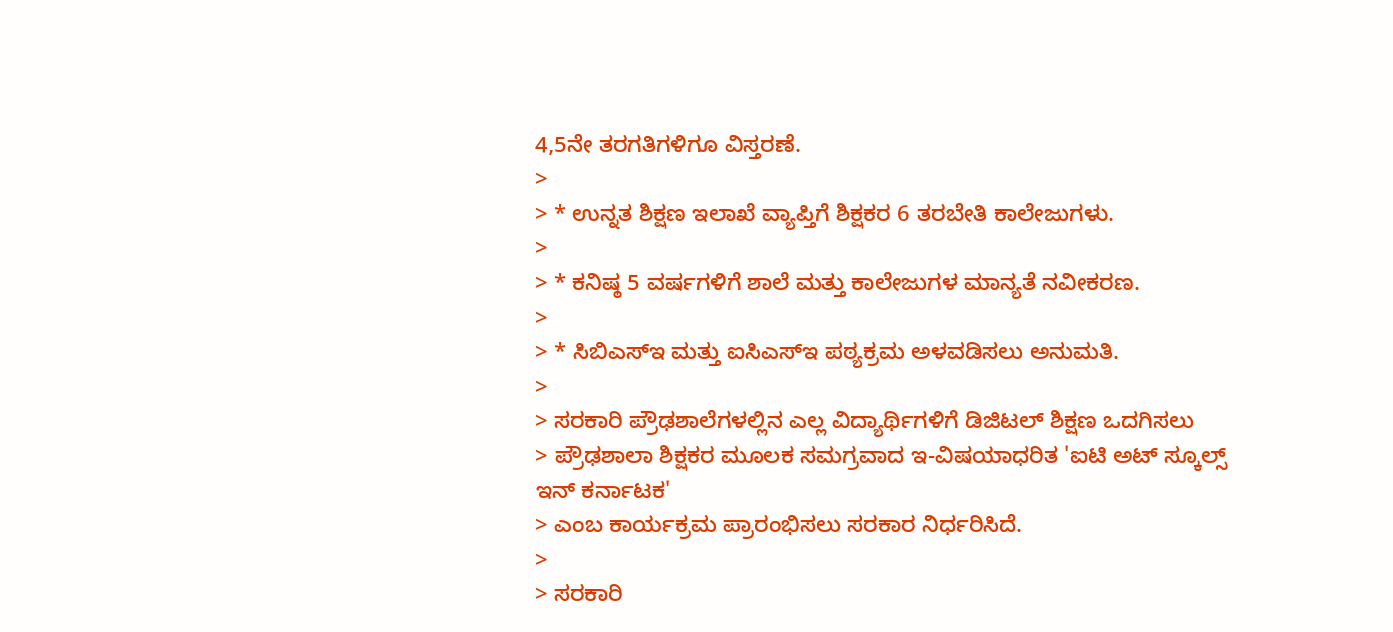4,5ನೇ ತರಗತಿಗಳಿಗೂ ವಿಸ್ತರಣೆ.
>
> * ಉನ್ನತ ಶಿಕ್ಷಣ ಇಲಾಖೆ ವ್ಯಾಪ್ತಿಗೆ ಶಿಕ್ಷಕರ 6 ತರಬೇತಿ ಕಾಲೇಜುಗಳು.
>
> * ಕನಿಷ್ಠ 5 ವರ್ಷಗಳಿಗೆ ಶಾಲೆ ಮತ್ತು ಕಾಲೇಜುಗಳ ಮಾನ್ಯತೆ ನವೀಕರಣ.
>
> * ಸಿಬಿಎಸ್‌ಇ ಮತ್ತು ಐಸಿಎಸ್‌ಇ ಪಠ್ಯಕ್ರಮ ಅಳವಡಿಸಲು ಅನುಮತಿ.
>
> ಸರಕಾರಿ ಪ್ರೌಢಶಾಲೆಗಳಲ್ಲಿನ ಎಲ್ಲ ವಿದ್ಯಾರ್ಥಿಗಳಿಗೆ ಡಿಜಿಟಲ್ ಶಿಕ್ಷಣ ಒದಗಿಸಲು
> ಪ್ರೌಢಶಾಲಾ ಶಿಕ್ಷಕರ ಮೂಲಕ ಸಮಗ್ರವಾದ ಇ-ವಿಷಯಾಧರಿತ 'ಐಟಿ ಅಟ್ ಸ್ಕೂಲ್ಸ್ ಇನ್ ಕರ್ನಾಟಕ'
> ಎಂಬ ಕಾರ್ಯಕ್ರಮ ಪ್ರಾರಂಭಿಸಲು ಸರಕಾರ ನಿರ್ಧರಿಸಿದೆ.
>
> ಸರಕಾರಿ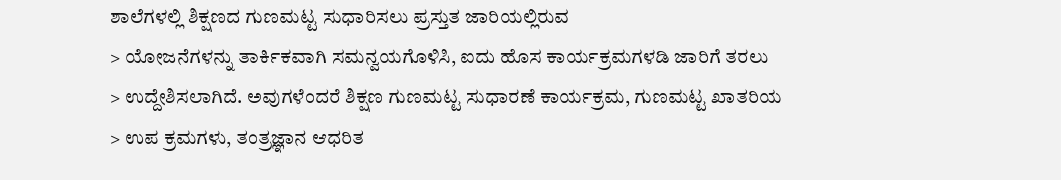ಶಾಲೆಗಳಲ್ಲಿ ಶಿಕ್ಷಣದ ಗುಣಮಟ್ಟ ಸುಧಾರಿಸಲು ಪ್ರಸ್ತುತ ಜಾರಿಯಲ್ಲಿರುವ
> ಯೋಜನೆಗಳನ್ನು ತಾರ್ಕಿಕವಾಗಿ ಸಮನ್ವಯಗೊಳಿಸಿ, ಐದು ಹೊಸ ಕಾರ್ಯಕ್ರಮಗಳಡಿ ಜಾರಿಗೆ ತರಲು
> ಉದ್ದೇಶಿಸಲಾಗಿದೆ. ಅವುಗಳೆಂದರೆ ಶಿಕ್ಷಣ ಗುಣಮಟ್ಟ ಸುಧಾರಣೆ ಕಾರ್ಯಕ್ರಮ, ಗುಣಮಟ್ಟ ಖಾತರಿಯ
> ಉಪ ಕ್ರಮಗಳು, ತಂತ್ರಜ್ಞಾನ ಆಧರಿತ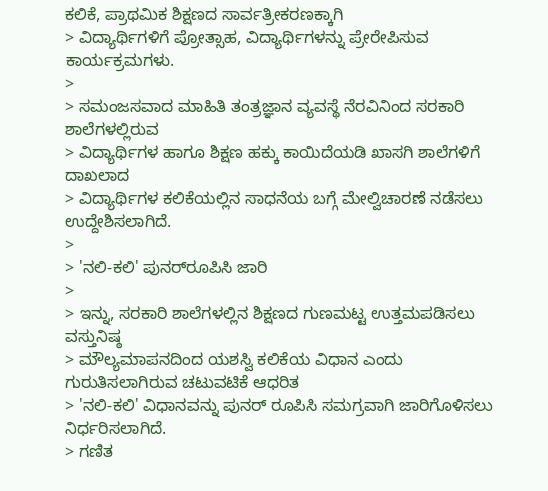ಕಲಿಕೆ, ಪ್ರಾಥಮಿಕ ಶಿಕ್ಷಣದ ಸಾರ್ವತ್ರೀಕರಣಕ್ಕಾಗಿ
> ವಿದ್ಯಾರ್ಥಿಗಳಿಗೆ ಪ್ರೋತ್ಸಾಹ, ವಿದ್ಯಾರ್ಥಿಗಳನ್ನು ಪ್ರೇರೇಪಿಸುವ ಕಾರ್ಯಕ್ರಮಗಳು.
>
> ಸಮಂಜಸವಾದ ಮಾಹಿತಿ ತಂತ್ರಜ್ಞಾನ ವ್ಯವಸ್ಥೆ ನೆರವಿನಿಂದ ಸರಕಾರಿ ಶಾಲೆಗಳಲ್ಲಿರುವ
> ವಿದ್ಯಾರ್ಥಿಗಳ ಹಾಗೂ ಶಿಕ್ಷಣ ಹಕ್ಕು ಕಾಯಿದೆಯಡಿ ಖಾಸಗಿ ಶಾಲೆಗಳಿಗೆ ದಾಖಲಾದ
> ವಿದ್ಯಾರ್ಥಿಗಳ ಕಲಿಕೆಯಲ್ಲಿನ ಸಾಧನೆಯ ಬಗ್ಗೆ ಮೇಲ್ವಿಚಾರಣೆ ನಡೆಸಲು ಉದ್ದೇಶಿಸಲಾಗಿದೆ.
>
> 'ನಲಿ-ಕಲಿ' ಪುನರ್‌ರೂಪಿಸಿ ಜಾರಿ
>
> ಇನ್ನು, ಸರಕಾರಿ ಶಾಲೆಗಳಲ್ಲಿನ ಶಿಕ್ಷಣದ ಗುಣಮಟ್ಟ ಉತ್ತಮಪಡಿಸಲು ವಸ್ತುನಿಷ್ಠ
> ಮೌಲ್ಯಮಾಪನದಿಂದ ಯಶಸ್ವಿ ಕಲಿಕೆಯ ವಿಧಾನ ಎಂದು ಗುರುತಿಸಲಾಗಿರುವ ಚಟುವಟಿಕೆ ಆಧರಿತ
> 'ನಲಿ-ಕಲಿ' ವಿಧಾನವನ್ನು ಪುನರ್ ರೂಪಿಸಿ ಸಮಗ್ರವಾಗಿ ಜಾರಿಗೊಳಿಸಲು ನಿರ್ಧರಿಸಲಾಗಿದೆ.
> ಗಣಿತ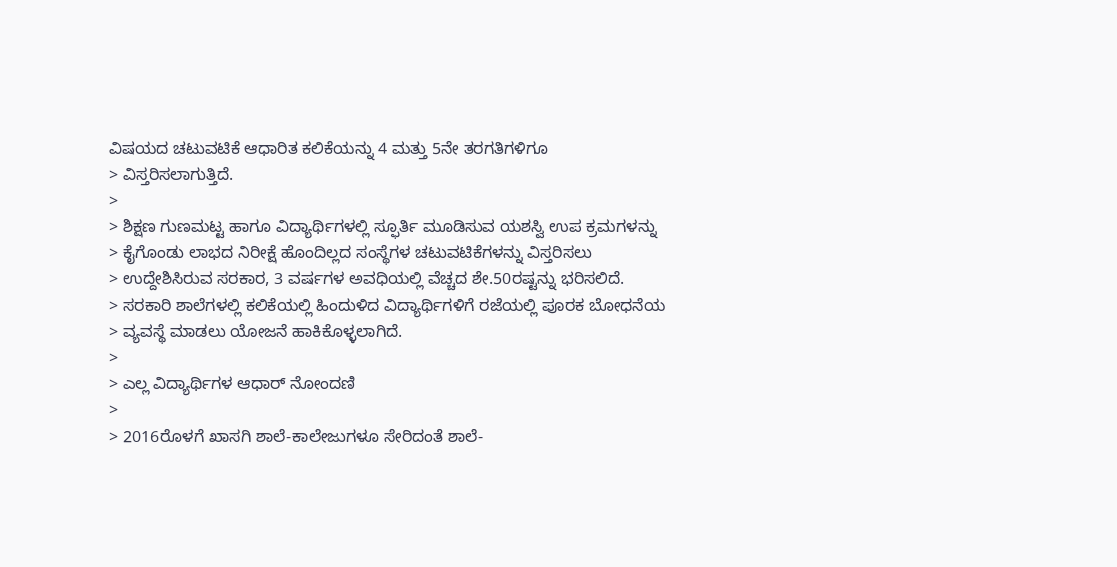ವಿಷಯದ ಚಟುವಟಿಕೆ ಆಧಾರಿತ ಕಲಿಕೆಯನ್ನು 4 ಮತ್ತು 5ನೇ ತರಗತಿಗಳಿಗೂ
> ವಿಸ್ತರಿಸಲಾಗುತ್ತಿದೆ.
>
> ಶಿಕ್ಷಣ ಗುಣಮಟ್ಟ ಹಾಗೂ ವಿದ್ಯಾರ್ಥಿಗಳಲ್ಲಿ ಸ್ಫೂರ್ತಿ ಮೂಡಿಸುವ ಯಶಸ್ವಿ ಉಪ ಕ್ರಮಗಳನ್ನು
> ಕೈಗೊಂಡು ಲಾಭದ ನಿರೀಕ್ಷೆ ಹೊಂದಿಲ್ಲದ ಸಂಸ್ಥೆಗಳ ಚಟುವಟಿಕೆಗಳನ್ನು ವಿಸ್ತರಿಸಲು
> ಉದ್ದೇಶಿಸಿರುವ ಸರಕಾರ, 3 ವರ್ಷಗಳ ಅವಧಿಯಲ್ಲಿ ವೆಚ್ಚದ ಶೇ.50ರಷ್ಟನ್ನು ಭರಿಸಲಿದೆ.
> ಸರಕಾರಿ ಶಾಲೆಗಳಲ್ಲಿ ಕಲಿಕೆಯಲ್ಲಿ ಹಿಂದುಳಿದ ವಿದ್ಯಾರ್ಥಿಗಳಿಗೆ ರಜೆಯಲ್ಲಿ ಪೂರಕ ಬೋಧನೆಯ
> ವ್ಯವಸ್ಥೆ ಮಾಡಲು ಯೋಜನೆ ಹಾಕಿಕೊಳ್ಳಲಾಗಿದೆ.
>
> ಎಲ್ಲ ವಿದ್ಯಾರ್ಥಿಗಳ ಆಧಾರ್ ನೋಂದಣಿ
>
> 2016ರೊಳಗೆ ಖಾಸಗಿ ಶಾಲೆ-ಕಾಲೇಜುಗಳೂ ಸೇರಿದಂತೆ ಶಾಲೆ-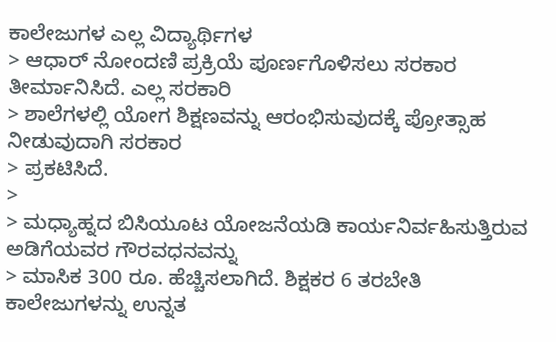ಕಾಲೇಜುಗಳ ಎಲ್ಲ ವಿದ್ಯಾರ್ಥಿಗಳ
> ಆಧಾರ್ ನೋಂದಣಿ ಪ್ರಕ್ರಿಯೆ ಪೂರ್ಣಗೊಳಿಸಲು ಸರಕಾರ ತೀರ್ಮಾನಿಸಿದೆ. ಎಲ್ಲ ಸರಕಾರಿ
> ಶಾಲೆಗಳಲ್ಲಿ ಯೋಗ ಶಿಕ್ಷಣವನ್ನು ಆರಂಭಿಸುವುದಕ್ಕೆ ಪ್ರೋತ್ಸಾಹ ನೀಡುವುದಾಗಿ ಸರಕಾರ
> ಪ್ರಕಟಿಸಿದೆ.
>
> ಮಧ್ಯಾಹ್ನದ ಬಿಸಿಯೂಟ ಯೋಜನೆಯಡಿ ಕಾರ್ಯನಿರ್ವಹಿಸುತ್ತಿರುವ ಅಡಿಗೆಯವರ ಗೌರವಧನವನ್ನು
> ಮಾಸಿಕ 300 ರೂ. ಹೆಚ್ಚಿಸಲಾಗಿದೆ. ಶಿಕ್ಷಕರ 6 ತರಬೇತಿ ಕಾಲೇಜುಗಳನ್ನು ಉನ್ನತ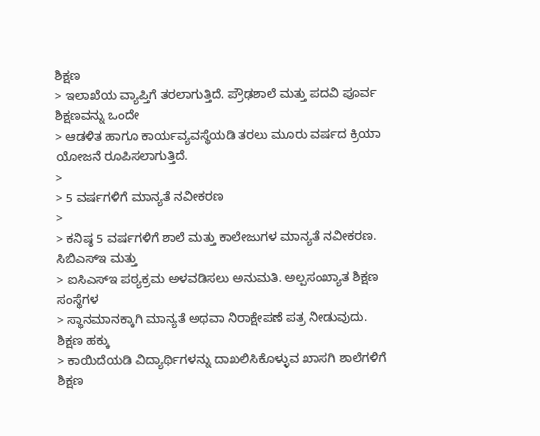ಶಿಕ್ಷಣ
> ಇಲಾಖೆಯ ವ್ಯಾಪ್ತಿಗೆ ತರಲಾಗುತ್ತಿದೆ. ಪ್ರೌಢಶಾಲೆ ಮತ್ತು ಪದವಿ ಪೂರ್ವ ಶಿಕ್ಷಣವನ್ನು ಒಂದೇ
> ಆಡಳಿತ ಹಾಗೂ ಕಾರ್ಯವ್ಯವಸ್ಥೆಯಡಿ ತರಲು ಮೂರು ವರ್ಷದ ಕ್ರಿಯಾ ಯೋಜನೆ ರೂಪಿಸಲಾಗುತ್ತಿದೆ.
>
> 5 ವರ್ಷಗಳಿಗೆ ಮಾನ್ಯತೆ ನವೀಕರಣ
>
> ಕನಿಷ್ಠ 5 ವರ್ಷಗಳಿಗೆ ಶಾಲೆ ಮತ್ತು ಕಾಲೇಜುಗಳ ಮಾನ್ಯತೆ ನವೀಕರಣ. ಸಿಬಿಎಸ್‌ಇ ಮತ್ತು
> ಐಸಿಎಸ್‌ಇ ಪಠ್ಯಕ್ರಮ ಅಳವಡಿಸಲು ಅನುಮತಿ. ಅಲ್ಪಸಂಖ್ಯಾತ ಶಿಕ್ಷಣ ಸಂಸ್ಥೆಗಳ
> ಸ್ಥಾನಮಾನಕ್ಕಾಗಿ ಮಾನ್ಯತೆ ಅಥವಾ ನಿರಾಕ್ಷೇಪಣೆ ಪತ್ರ ನೀಡುವುದು. ಶಿಕ್ಷಣ ಹಕ್ಕು
> ಕಾಯಿದೆಯಡಿ ವಿದ್ಯಾರ್ಥಿಗಳನ್ನು ದಾಖಲಿಸಿಕೊಳ್ಳುವ ಖಾಸಗಿ ಶಾಲೆಗಳಿಗೆ ಶಿಕ್ಷಣ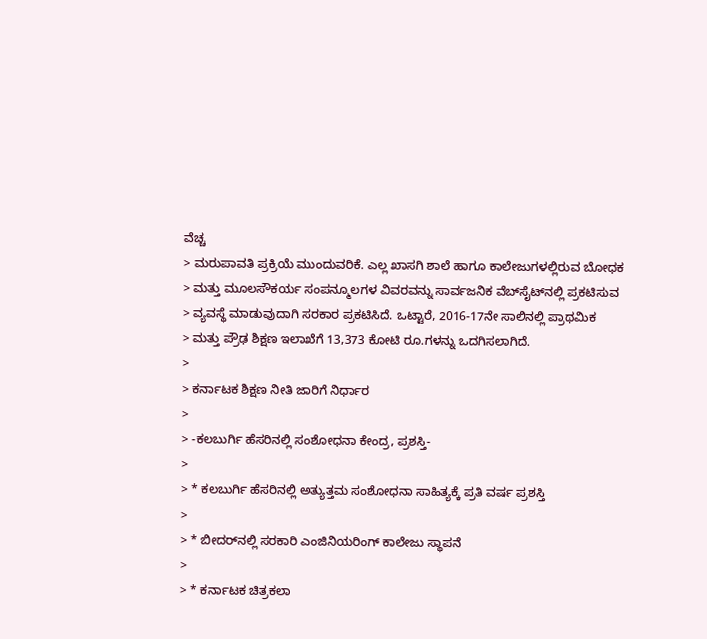ವೆಚ್ಚ
> ಮರುಪಾವತಿ ಪ್ರಕ್ರಿಯೆ ಮುಂದುವರಿಕೆ. ಎಲ್ಲ ಖಾಸಗಿ ಶಾಲೆ ಹಾಗೂ ಕಾಲೇಜುಗಳಲ್ಲಿರುವ ಬೋಧಕ
> ಮತ್ತು ಮೂಲಸೌಕರ್ಯ ಸಂಪನ್ಮೂಲಗಳ ವಿವರವನ್ನು ಸಾರ್ವಜನಿಕ ವೆಬ್‌ಸೈಟ್‌ನಲ್ಲಿ ಪ್ರಕಟಿಸುವ
> ವ್ಯವಸ್ಥೆ ಮಾಡುವುದಾಗಿ ಸರಕಾರ ಪ್ರಕಟಿಸಿದೆ. ಒಟ್ಟಾರೆ, 2016-17ನೇ ಸಾಲಿನಲ್ಲಿ ಪ್ರಾಥಮಿಕ
> ಮತ್ತು ಪ್ರೌಢ ಶಿಕ್ಷಣ ಇಲಾಖೆಗೆ 13,373 ಕೋಟಿ ರೂ.ಗಳನ್ನು ಒದಗಿಸಲಾಗಿದೆ.
>
> ಕರ್ನಾಟಕ ಶಿಕ್ಷಣ ನೀತಿ ಜಾರಿಗೆ ನಿರ್ಧಾರ
>
> -ಕಲಬುರ್ಗಿ ಹೆಸರಿನಲ್ಲಿ ಸಂಶೋಧನಾ ಕೇಂದ್ರ, ಪ್ರಶಸ್ತಿ-
>
> * ಕಲಬುರ್ಗಿ ಹೆಸರಿನಲ್ಲಿ ಅತ್ಯುತ್ತಮ ಸಂಶೋಧನಾ ಸಾಹಿತ್ಯಕ್ಕೆ ಪ್ರತಿ ವರ್ಷ ಪ್ರಶಸ್ತಿ
>
> * ಬೀದರ್‌ನಲ್ಲಿ ಸರಕಾರಿ ಎಂಜಿನಿಯರಿಂಗ್ ಕಾಲೇಜು ಸ್ಥಾಪನೆ
>
> * ಕರ್ನಾಟಕ ಚಿತ್ರಕಲಾ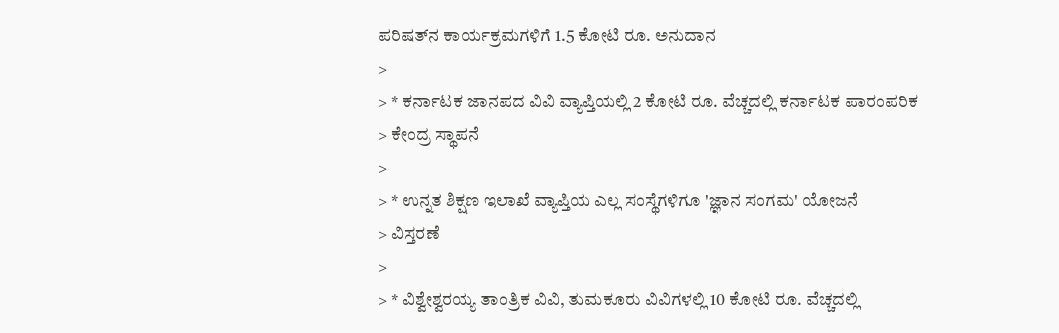ಪರಿಷತ್‌ನ ಕಾರ್ಯಕ್ರಮಗಳಿಗೆ 1.5 ಕೋಟಿ ರೂ. ಅನುದಾನ
>
> * ಕರ್ನಾಟಕ ಜಾನಪದ ವಿವಿ ವ್ಯಾಪ್ತಿಯಲ್ಲಿ 2 ಕೋಟಿ ರೂ. ವೆಚ್ಚದಲ್ಲಿ ಕರ್ನಾಟಕ ಪಾರಂಪರಿಕ
> ಕೇಂದ್ರ ಸ್ಥಾಪನೆ
>
> * ಉನ್ನತ ಶಿಕ್ಷಣ ಇಲಾಖೆ ವ್ಯಾಪ್ತಿಯ ಎಲ್ಲ ಸಂಸ್ಥೆಗಳಿಗೂ 'ಜ್ಞಾನ ಸಂಗಮ' ಯೋಜನೆ
> ವಿಸ್ತರಣೆ
>
> * ವಿಶ್ವೇಶ್ವರಯ್ಯ ತಾಂತ್ರಿಕ ವಿವಿ, ತುಮಕೂರು ವಿವಿಗಳಲ್ಲಿ 10 ಕೋಟಿ ರೂ. ವೆಚ್ಚದಲ್ಲಿ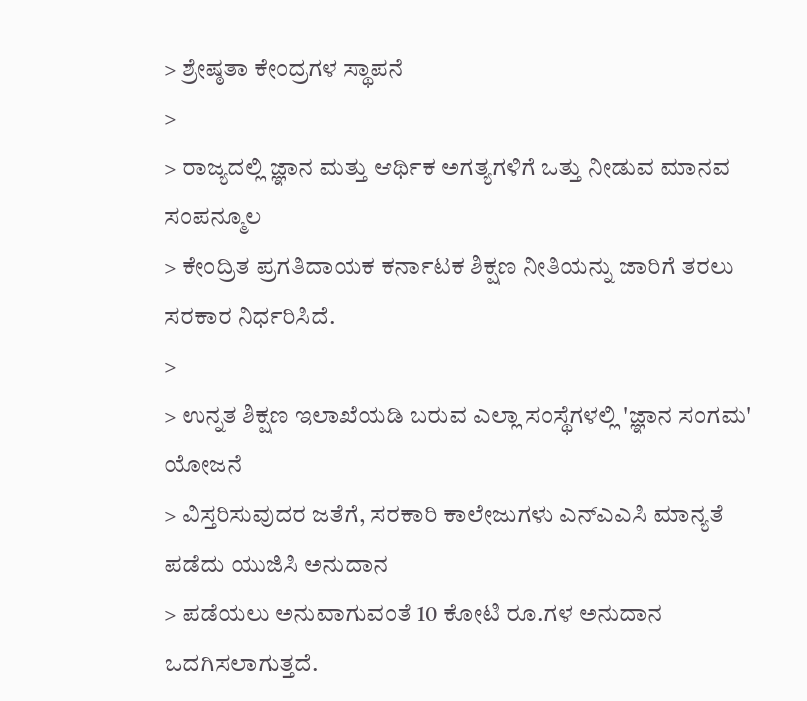> ಶ್ರೇಷ್ಠತಾ ಕೇಂದ್ರಗಳ ಸ್ಥಾಪನೆ
>
> ರಾಜ್ಯದಲ್ಲಿ ಜ್ಞಾನ ಮತ್ತು ಆರ್ಥಿಕ ಅಗತ್ಯಗಳಿಗೆ ಒತ್ತು ನೀಡುವ ಮಾನವ ಸಂಪನ್ಮೂಲ
> ಕೇಂದ್ರಿತ ಪ್ರಗತಿದಾಯಕ ಕರ್ನಾಟಕ ಶಿಕ್ಷಣ ನೀತಿಯನ್ನು ಜಾರಿಗೆ ತರಲು ಸರಕಾರ ನಿರ್ಧರಿಸಿದೆ.
>
> ಉನ್ನತ ಶಿಕ್ಷಣ ಇಲಾಖೆಯಡಿ ಬರುವ ಎಲ್ಲಾ ಸಂಸ್ಥೆಗಳಲ್ಲಿ 'ಜ್ಞಾನ ಸಂಗಮ' ಯೋಜನೆ
> ವಿಸ್ತರಿಸುವುದರ ಜತೆಗೆ, ಸರಕಾರಿ ಕಾಲೇಜುಗಳು ಎನ್‌ಎಎಸಿ ಮಾನ್ಯತೆ ಪಡೆದು ಯುಜಿಸಿ ಅನುದಾನ
> ಪಡೆಯಲು ಅನುವಾಗುವಂತೆ 10 ಕೋಟಿ ರೂ.ಗಳ ಅನುದಾನ ಒದಗಿಸಲಾಗುತ್ತದೆ.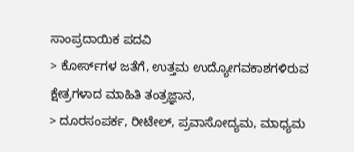ಸಾಂಪ್ರದಾಯಿಕ ಪದವಿ
> ಕೋರ್ಸ್‌ಗಳ ಜತೆಗೆ, ಉತ್ತಮ ಉದ್ಯೋಗವಕಾಶಗಳಿರುವ ಕ್ಷೇತ್ರಗಳಾದ ಮಾಹಿತಿ ತಂತ್ರಜ್ಞಾನ,
> ದೂರಸಂಪರ್ಕ, ರೀಟೇಲ್, ಪ್ರವಾಸೋದ್ಯಮ, ಮಾಧ್ಯಮ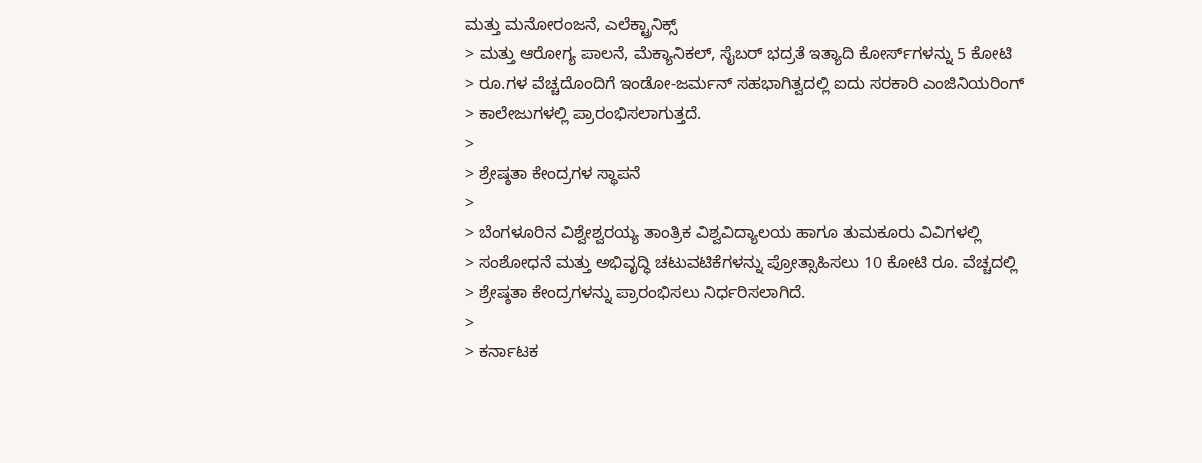ಮತ್ತು ಮನೋರಂಜನೆ, ಎಲೆಕ್ಟ್ರಾನಿಕ್ಸ್
> ಮತ್ತು ಆರೋಗ್ಯ ಪಾಲನೆ, ಮೆಕ್ಯಾನಿಕಲ್, ಸೈಬರ್ ಭದ್ರತೆ ಇತ್ಯಾದಿ ಕೋರ್ಸ್‌ಗಳನ್ನು 5 ಕೋಟಿ
> ರೂ.ಗಳ ವೆಚ್ಚದೊಂದಿಗೆ ಇಂಡೋ-ಜರ್ಮನ್ ಸಹಭಾಗಿತ್ವದಲ್ಲಿ ಐದು ಸರಕಾರಿ ಎಂಜಿನಿಯರಿಂಗ್
> ಕಾಲೇಜುಗಳಲ್ಲಿ ಪ್ರಾರಂಭಿಸಲಾಗುತ್ತದೆ.
>
> ಶ್ರೇಷ್ಠತಾ ಕೇಂದ್ರಗಳ ಸ್ಥಾಪನೆ
>
> ಬೆಂಗಳೂರಿನ ವಿಶ್ವೇಶ್ವರಯ್ಯ ತಾಂತ್ರಿಕ ವಿಶ್ವವಿದ್ಯಾಲಯ ಹಾಗೂ ತುಮಕೂರು ವಿವಿಗಳಲ್ಲಿ
> ಸಂಶೋಧನೆ ಮತ್ತು ಅಭಿವೃದ್ಧಿ ಚಟುವಟಿಕೆಗಳನ್ನು ಪ್ರೋತ್ಸಾಹಿಸಲು 10 ಕೋಟಿ ರೂ. ವೆಚ್ಚದಲ್ಲಿ
> ಶ್ರೇಷ್ಠತಾ ಕೇಂದ್ರಗಳನ್ನು ಪ್ರಾರಂಭಿಸಲು ನಿರ್ಧರಿಸಲಾಗಿದೆ.
>
> ಕರ್ನಾಟಕ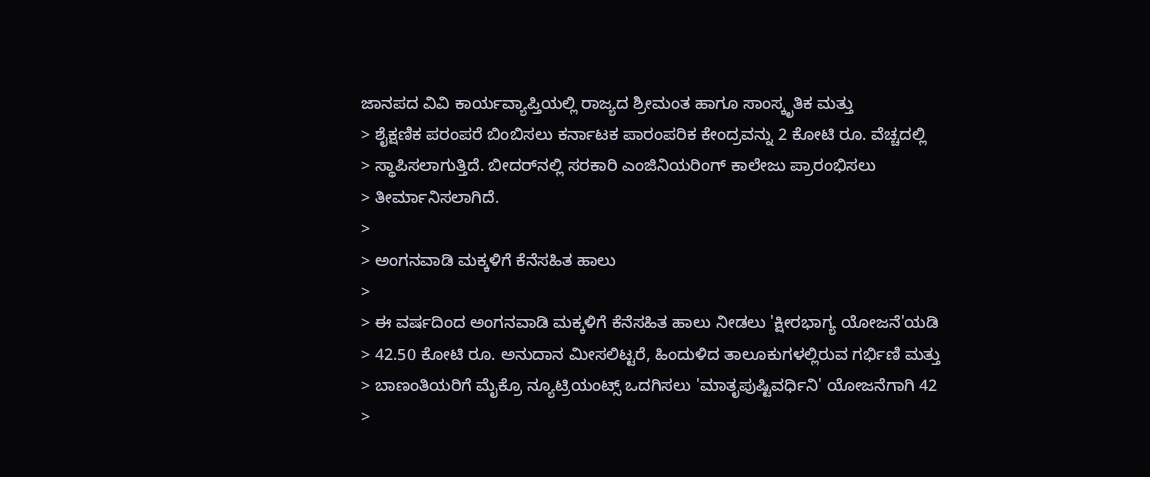ಜಾನಪದ ವಿವಿ ಕಾರ್ಯವ್ಯಾಪ್ತಿಯಲ್ಲಿ ರಾಜ್ಯದ ಶ್ರೀಮಂತ ಹಾಗೂ ಸಾಂಸ್ಕೃತಿಕ ಮತ್ತು
> ಶೈಕ್ಷಣಿಕ ಪರಂಪರೆ ಬಿಂಬಿಸಲು ಕರ್ನಾಟಕ ಪಾರಂಪರಿಕ ಕೇಂದ್ರವನ್ನು 2 ಕೋಟಿ ರೂ. ವೆಚ್ಚದಲ್ಲಿ
> ಸ್ಥಾಪಿಸಲಾಗುತ್ತಿದೆ. ಬೀದರ್‌ನಲ್ಲಿ ಸರಕಾರಿ ಎಂಜಿನಿಯರಿಂಗ್ ಕಾಲೇಜು ಪ್ರಾರಂಭಿಸಲು
> ತೀರ್ಮಾನಿಸಲಾಗಿದೆ.
>
> ಅಂಗನವಾಡಿ ಮಕ್ಕಳಿಗೆ ಕೆನೆಸಹಿತ ಹಾಲು
>
> ಈ ವರ್ಷದಿಂದ ಅಂಗನವಾಡಿ ಮಕ್ಕಳಿಗೆ ಕೆನೆಸಹಿತ ಹಾಲು ನೀಡಲು 'ಕ್ಷೀರಭಾಗ್ಯ ಯೋಜನೆ'ಯಡಿ
> 42.50 ಕೋಟಿ ರೂ. ಅನುದಾನ ಮೀಸಲಿಟ್ಟರೆ, ಹಿಂದುಳಿದ ತಾಲೂಕುಗಳಲ್ಲಿರುವ ಗರ್ಭಿಣಿ ಮತ್ತು
> ಬಾಣಂತಿಯರಿಗೆ ಮೈಕ್ರೊ ನ್ಯೂಟ್ರಿಯಂಟ್ಸ್ ಒದಗಿಸಲು 'ಮಾತೃಪುಷ್ಟಿವರ್ಧಿನಿ' ಯೋಜನೆಗಾಗಿ 42
>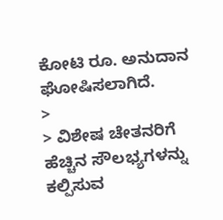ಕೋಟಿ ರೂ. ಅನುದಾನ ಘೋಷಿಸಲಾಗಿದೆ.
>
> ವಿಶೇಷ ಚೇತನರಿಗೆ ಹೆಚ್ಚಿನ ಸೌಲಭ್ಯಗಳನ್ನು ಕಲ್ಪಿಸುವ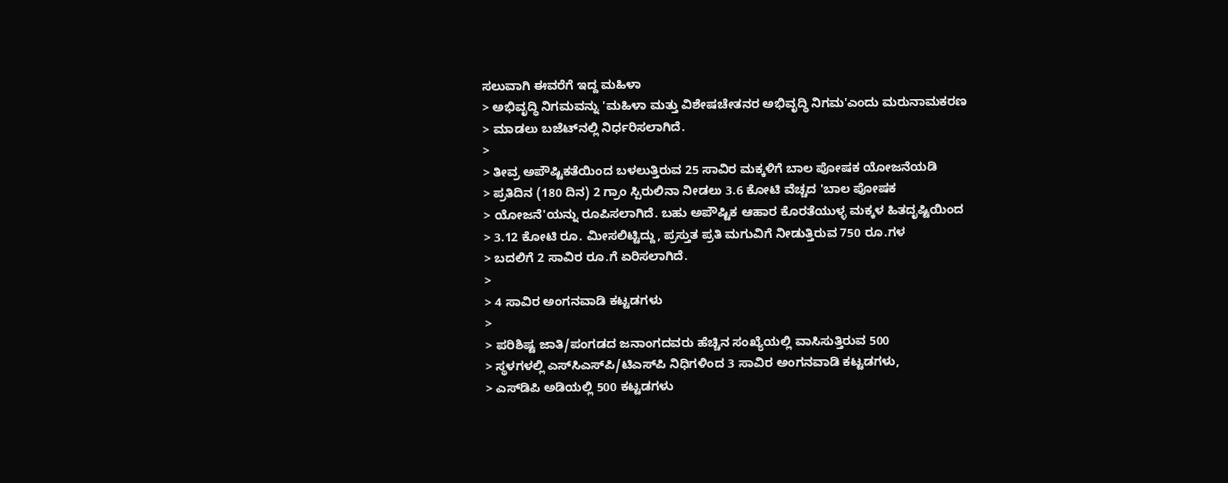ಸಲುವಾಗಿ ಈವರೆಗೆ ಇದ್ದ ಮಹಿಳಾ
> ಅಭಿವೃದ್ಧಿ ನಿಗಮವನ್ನು 'ಮಹಿಳಾ ಮತ್ತು ವಿಶೇಷಚೇತನರ ಅಭಿವೃದ್ಧಿ ನಿಗಮ'ಎಂದು ಮರುನಾಮಕರಣ
> ಮಾಡಲು ಬಜೆಟ್‌ನಲ್ಲಿ ನಿರ್ಧರಿಸಲಾಗಿದೆ.
>
> ತೀವ್ರ ಅಪೌಷ್ಟಿಕತೆಯಿಂದ ಬಳಲುತ್ತಿರುವ 25 ಸಾವಿರ ಮಕ್ಕಳಿಗೆ ಬಾಲ ಪೋಷಕ ಯೋಜನೆಯಡಿ
> ಪ್ರತಿದಿನ (180 ದಿನ) 2 ಗ್ರಾಂ ಸ್ಪಿರುಲಿನಾ ನೀಡಲು 3.6 ಕೋಟಿ ವೆಚ್ಚದ 'ಬಾಲ ಪೋಷಕ
> ಯೋಜನೆ'ಯನ್ನು ರೂಪಿಸಲಾಗಿದೆ. ಬಹು ಅಪೌಷ್ಟಿಕ ಆಹಾರ ಕೊರತೆಯುಳ್ಳ ಮಕ್ಕಳ ಹಿತದೃಷ್ಟಿಯಿಂದ
> 3.12 ಕೋಟಿ ರೂ. ಮೀಸಲಿಟ್ಟಿದ್ದು, ಪ್ರಸ್ತುತ ಪ್ರತಿ ಮಗುವಿಗೆ ನೀಡುತ್ತಿರುವ 750 ರೂ.ಗಳ
> ಬದಲಿಗೆ 2 ಸಾವಿರ ರೂ.ಗೆ ಏರಿಸಲಾಗಿದೆ.
>
> 4 ಸಾವಿರ ಅಂಗನವಾಡಿ ಕಟ್ಟಡಗಳು
>
> ಪರಿಶಿಷ್ಟ ಜಾತಿ/ಪಂಗಡದ ಜನಾಂಗದವರು ಹೆಚ್ಚಿನ ಸಂಖ್ಯೆಯಲ್ಲಿ ವಾಸಿಸುತ್ತಿರುವ 500
> ಸ್ಥಳಗಳಲ್ಲಿ ಎಸ್‌ಸಿಎಸ್‌ಪಿ/ಟಿಎಸ್‌ಪಿ ನಿಧಿಗಳಿಂದ 3 ಸಾವಿರ ಅಂಗನವಾಡಿ ಕಟ್ಟಡಗಳು,
> ಎಸ್‌ಡಿಪಿ ಅಡಿಯಲ್ಲಿ 500 ಕಟ್ಟಡಗಳು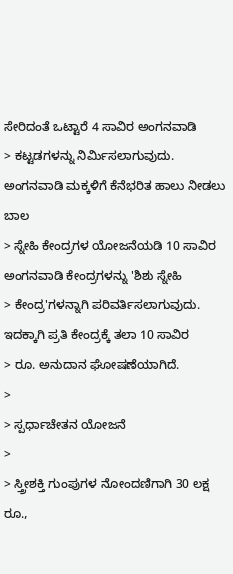ಸೇರಿದಂತೆ ಒಟ್ಟಾರೆ 4 ಸಾವಿರ ಅಂಗನವಾಡಿ
> ಕಟ್ಟಡಗಳನ್ನು ನಿರ್ಮಿಸಲಾಗುವುದು. ಅಂಗನವಾಡಿ ಮಕ್ಕಳಿಗೆ ಕೆನೆಭರಿತ ಹಾಲು ನೀಡಲು ಬಾಲ
> ಸ್ನೇಹಿ ಕೇಂದ್ರಗಳ ಯೋಜನೆಯಡಿ 10 ಸಾವಿರ ಅಂಗನವಾಡಿ ಕೇಂದ್ರಗಳನ್ನು 'ಶಿಶು ಸ್ನೇಹಿ
> ಕೇಂದ್ರ'ಗಳನ್ನಾಗಿ ಪರಿವರ್ತಿಸಲಾಗುವುದು. ಇದಕ್ಕಾಗಿ ಪ್ರತಿ ಕೇಂದ್ರಕ್ಕೆ ತಲಾ 10 ಸಾವಿರ
> ರೂ. ಅನುದಾನ ಘೋಷಣೆಯಾಗಿದೆ.
>
> ಸ್ಪರ್ಧಾಚೇತನ ಯೋಜನೆ
>
> ಸ್ತ್ರೀಶಕ್ತಿ ಗುಂಪುಗಳ ನೋಂದಣಿಗಾಗಿ 30 ಲಕ್ಷ ರೂ.,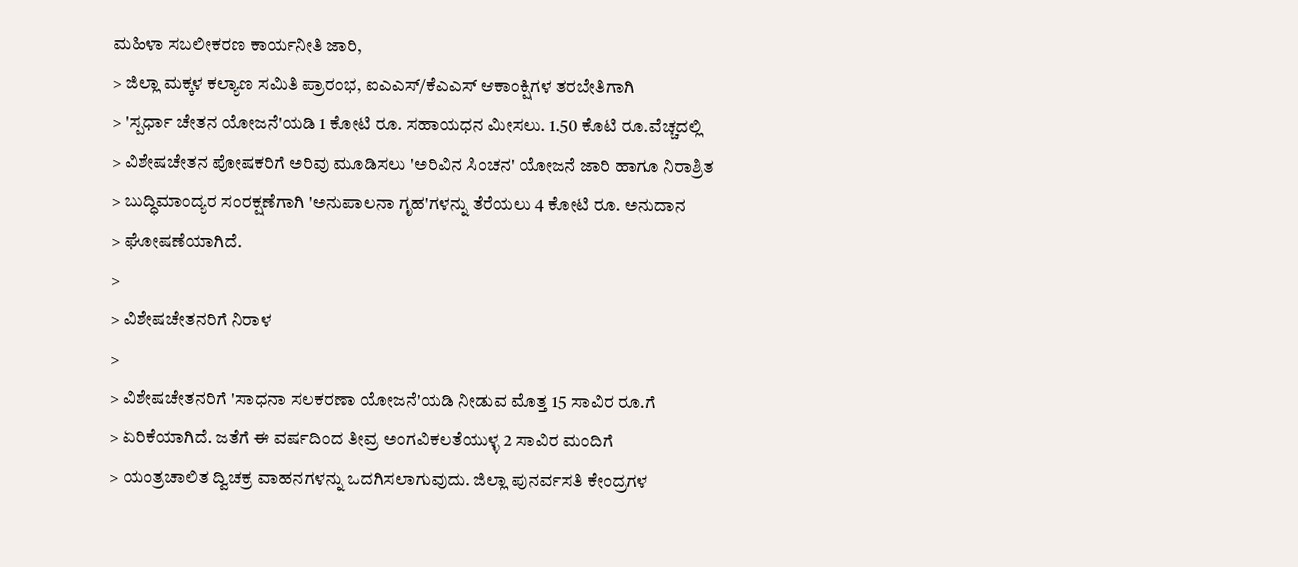ಮಹಿಳಾ ಸಬಲೀಕರಣ ಕಾರ್ಯನೀತಿ ಜಾರಿ,
> ಜಿಲ್ಲಾ ಮಕ್ಕಳ ಕಲ್ಯಾಣ ಸಮಿತಿ ಪ್ರಾರಂಭ, ಐಎಎಸ್/ಕೆಎಎಸ್ ಆಕಾಂಕ್ಷಿಗಳ ತರಬೇತಿಗಾಗಿ
> 'ಸ್ಪರ್ಧಾ ಚೇತನ ಯೋಜನೆ'ಯಡಿ 1 ಕೋಟಿ ರೂ. ಸಹಾಯಧನ ಮೀಸಲು. 1.50 ಕೊಟಿ ರೂ.ವೆಚ್ಚದಲ್ಲಿ
> ವಿಶೇಷಚೇತನ ಪೋಷಕರಿಗೆ ಅರಿವು ಮೂಡಿಸಲು 'ಅರಿವಿನ ಸಿಂಚನ' ಯೋಜನೆ ಜಾರಿ ಹಾಗೂ ನಿರಾಶ್ರಿತ
> ಬುದ್ಧಿಮಾಂದ್ಯರ ಸಂರಕ್ಷಣೆಗಾಗಿ 'ಅನುಪಾಲನಾ ಗೃಹ'ಗಳನ್ನು ತೆರೆಯಲು 4 ಕೋಟಿ ರೂ. ಅನುದಾನ
> ಘೋಷಣೆಯಾಗಿದೆ.
>
> ವಿಶೇಷಚೇತನರಿಗೆ ನಿರಾಳ
>
> ವಿಶೇಷಚೇತನರಿಗೆ 'ಸಾಧನಾ ಸಲಕರಣಾ ಯೋಜನೆ'ಯಡಿ ನೀಡುವ ಮೊತ್ತ 15 ಸಾವಿರ ರೂ.ಗೆ
> ಏರಿಕೆಯಾಗಿದೆ. ಜತೆಗೆ ಈ ವರ್ಷದಿಂದ ತೀವ್ರ ಅಂಗವಿಕಲತೆಯುಳ್ಳ 2 ಸಾವಿರ ಮಂದಿಗೆ
> ಯಂತ್ರಚಾಲಿತ ದ್ವಿಚಕ್ರ ವಾಹನಗಳನ್ನು ಒದಗಿಸಲಾಗುವುದು. ಜಿಲ್ಲಾ ಪುನರ್ವಸತಿ ಕೇಂದ್ರಗಳ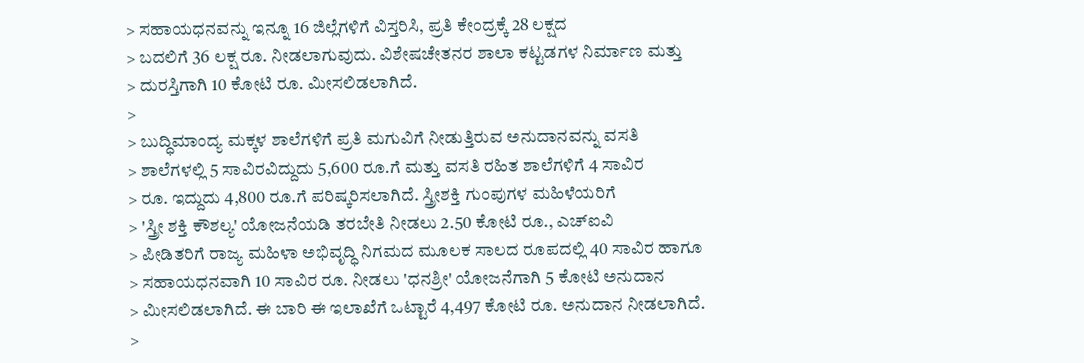> ಸಹಾಯಧನವನ್ನು ಇನ್ನೂ 16 ಜಿಲ್ಲೆಗಳಿಗೆ ವಿಸ್ತರಿಸಿ, ಪ್ರತಿ ಕೇಂದ್ರಕ್ಕೆ 28 ಲಕ್ಷದ
> ಬದಲಿಗೆ 36 ಲಕ್ಷ ರೂ. ನೀಡಲಾಗುವುದು. ವಿಶೇಷಚೇತನರ ಶಾಲಾ ಕಟ್ಟಡಗಳ ನಿರ್ಮಾಣ ಮತ್ತು
> ದುರಸ್ತಿಗಾಗಿ 10 ಕೋಟಿ ರೂ. ಮೀಸಲಿಡಲಾಗಿದೆ.
>
> ಬುದ್ಧಿಮಾಂದ್ಯ ಮಕ್ಕಳ ಶಾಲೆಗಳಿಗೆ ಪ್ರತಿ ಮಗುವಿಗೆ ನೀಡುತ್ತಿರುವ ಅನುದಾನವನ್ನು ವಸತಿ
> ಶಾಲೆಗಳಲ್ಲಿ 5 ಸಾವಿರವಿದ್ದುದು 5,600 ರೂ.ಗೆ ಮತ್ತು ವಸತಿ ರಹಿತ ಶಾಲೆಗಳಿಗೆ 4 ಸಾವಿರ
> ರೂ. ಇದ್ದುದು 4,800 ರೂ.ಗೆ ಪರಿಷ್ಕರಿಸಲಾಗಿದೆ. ಸ್ತ್ರೀಶಕ್ತಿ ಗುಂಪುಗಳ ಮಹಿಳೆಯರಿಗೆ
> 'ಸ್ತ್ರೀ ಶಕ್ತಿ ಕೌಶಲ್ಯ' ಯೋಜನೆಯಡಿ ತರಬೇತಿ ನೀಡಲು 2.50 ಕೋಟಿ ರೂ., ಎಚ್‌ಐವಿ
> ಪೀಡಿತರಿಗೆ ರಾಜ್ಯ ಮಹಿಳಾ ಅಭಿವೃದ್ಧಿ ನಿಗಮದ ಮೂಲಕ ಸಾಲದ ರೂಪದಲ್ಲಿ 40 ಸಾವಿರ ಹಾಗೂ
> ಸಹಾಯಧನವಾಗಿ 10 ಸಾವಿರ ರೂ. ನೀಡಲು 'ಧನಶ್ರೀ' ಯೋಜನೆಗಾಗಿ 5 ಕೋಟಿ ಅನುದಾನ
> ಮೀಸಲಿಡಲಾಗಿದೆ. ಈ ಬಾರಿ ಈ ಇಲಾಖೆಗೆ ಒಟ್ಟಾರೆ 4,497 ಕೋಟಿ ರೂ. ಅನುದಾನ ನೀಡಲಾಗಿದೆ.
>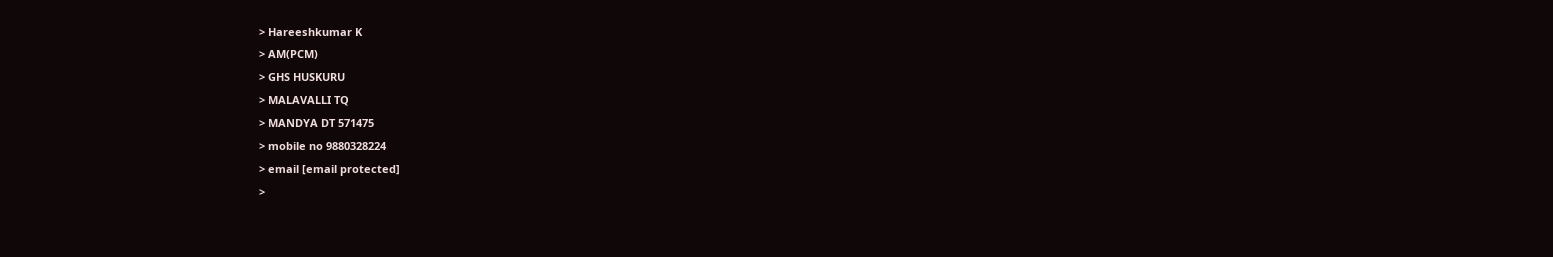> Hareeshkumar K
> AM(PCM)
> GHS HUSKURU
> MALAVALLI TQ
> MANDYA DT 571475
> mobile no 9880328224
> email [email protected]
>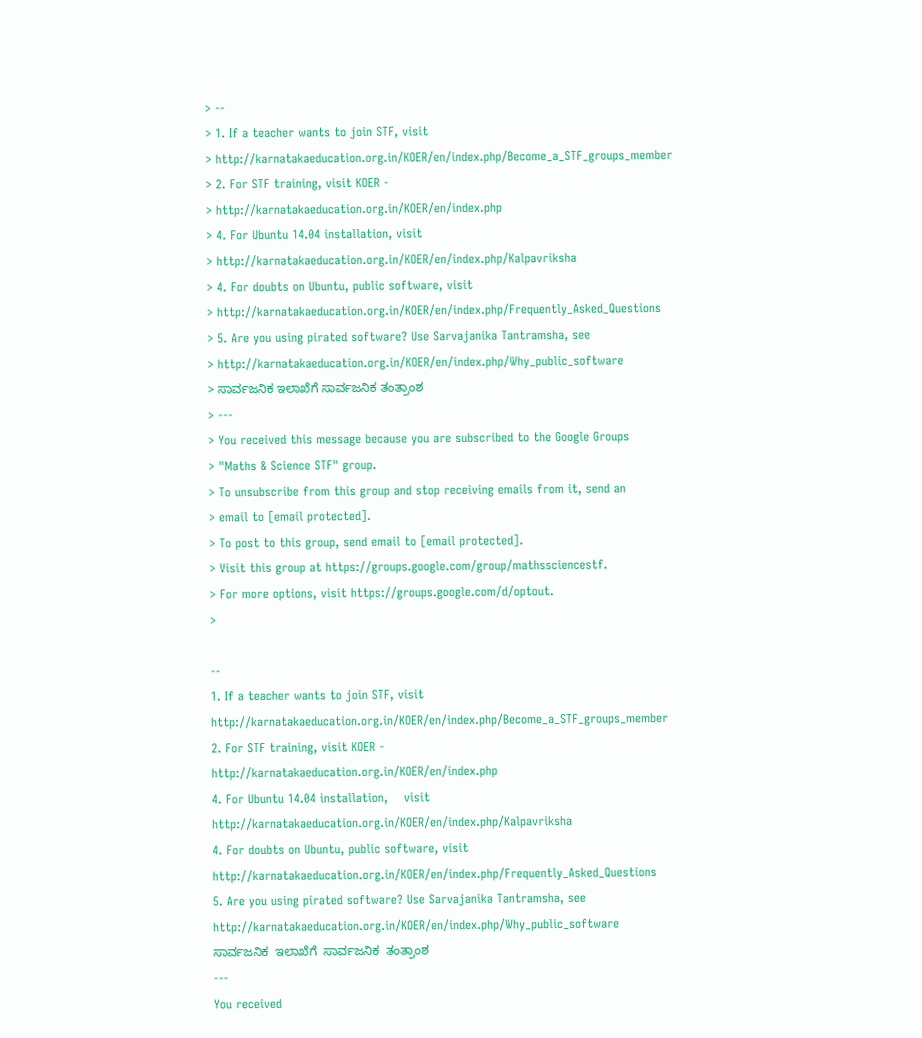> --
> 1. If a teacher wants to join STF, visit
> http://karnatakaeducation.org.in/KOER/en/index.php/Become_a_STF_groups_member
> 2. For STF training, visit KOER -
> http://karnatakaeducation.org.in/KOER/en/index.php
> 4. For Ubuntu 14.04 installation, visit
> http://karnatakaeducation.org.in/KOER/en/index.php/Kalpavriksha
> 4. For doubts on Ubuntu, public software, visit
> http://karnatakaeducation.org.in/KOER/en/index.php/Frequently_Asked_Questions
> 5. Are you using pirated software? Use Sarvajanika Tantramsha, see
> http://karnatakaeducation.org.in/KOER/en/index.php/Why_public_software
> ಸಾರ್ವಜನಿಕ ಇಲಾಖೆಗೆ ಸಾರ್ವಜನಿಕ ತಂತ್ರಾಂಶ
> ---
> You received this message because you are subscribed to the Google Groups
> "Maths & Science STF" group.
> To unsubscribe from this group and stop receiving emails from it, send an
> email to [email protected].
> To post to this group, send email to [email protected].
> Visit this group at https://groups.google.com/group/mathssciencestf.
> For more options, visit https://groups.google.com/d/optout.
>

--
1. If a teacher wants to join STF, visit
http://karnatakaeducation.org.in/KOER/en/index.php/Become_a_STF_groups_member
2. For STF training, visit KOER -
http://karnatakaeducation.org.in/KOER/en/index.php
4. For Ubuntu 14.04 installation,    visit
http://karnatakaeducation.org.in/KOER/en/index.php/Kalpavriksha
4. For doubts on Ubuntu, public software, visit
http://karnatakaeducation.org.in/KOER/en/index.php/Frequently_Asked_Questions
5. Are you using pirated software? Use Sarvajanika Tantramsha, see
http://karnatakaeducation.org.in/KOER/en/index.php/Why_public_software
ಸಾರ್ವಜನಿಕ  ಇಲಾಖೆಗೆ  ಸಾರ್ವಜನಿಕ  ತಂತ್ರಾಂಶ
---
You received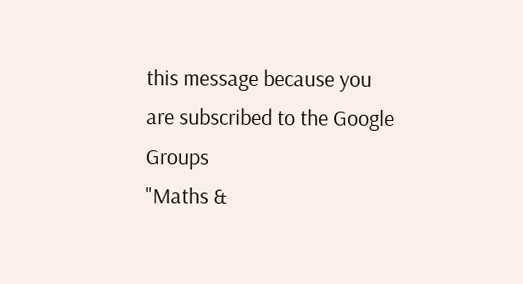this message because you are subscribed to the Google Groups
"Maths &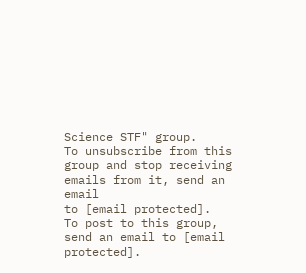Science STF" group.
To unsubscribe from this group and stop receiving emails from it, send an email
to [email protected].
To post to this group, send an email to [email protected].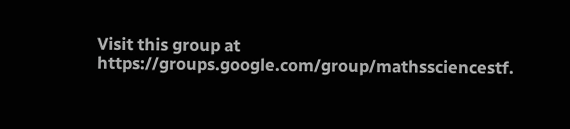Visit this group at https://groups.google.com/group/mathssciencestf.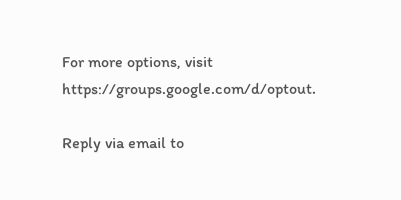For more options, visit https://groups.google.com/d/optout.

Reply via email to